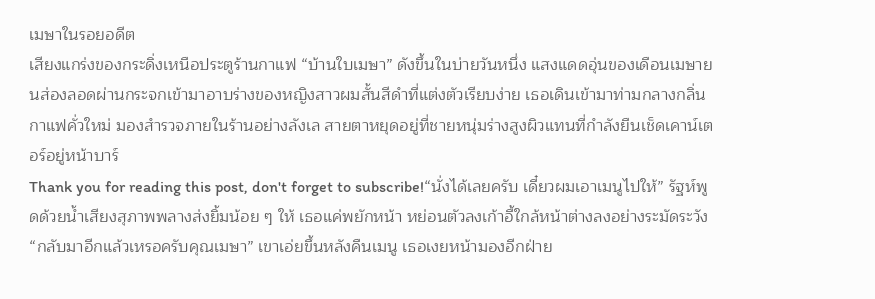เมษาในรอยอดีต
เสียงแกร่งของกระดิ่งเหนือประตูร้านกาแฟ “บ้านใบเมษา” ดังขึ้นในบ่ายวันหนึ่ง แสงแดดอุ่นของเดือนเมษายนส่องลอดผ่านกระจกเข้ามาอาบร่างของหญิงสาวผมสั้นสีดำที่แต่งตัวเรียบง่าย เธอเดินเข้ามาท่ามกลางกลิ่นกาแฟคั่วใหม่ มองสำรวจภายในร้านอย่างลังเล สายตาหยุดอยู่ที่ชายหนุ่มร่างสูงผิวแทนที่กำลังยืนเช็ดเคาน์เตอร์อยู่หน้าบาร์
Thank you for reading this post, don't forget to subscribe!“นั่งได้เลยครับ เดี๋ยวผมเอาเมนูไปให้” รัฐห์พูดด้วยน้ำเสียงสุภาพพลางส่งยิ้มน้อย ๆ ให้ เธอแค่พยักหน้า หย่อนตัวลงเก้าอี้ใกล้หน้าต่างลงอย่างระมัดระวัง
“กลับมาอีกแล้วเหรอครับคุณเมษา” เขาเอ่ยขึ้นหลังคืนเมนู เธอเงยหน้ามองอีกฝ่าย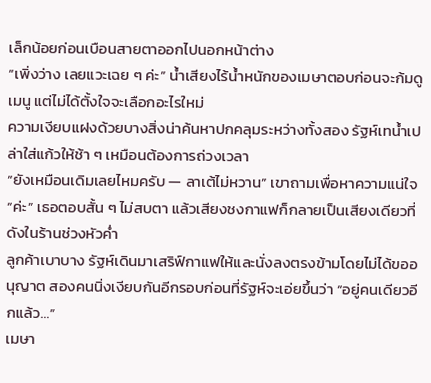เล็กน้อยก่อนเบือนสายตาออกไปนอกหน้าต่าง
“เพิ่งว่าง เลยแวะเฉย ๆ ค่ะ” นํ้าเสียงไร้น้ำหนักของเมษาตอบก่อนจะก้มดูเมนู แต่ไม่ได้ตั้งใจจะเลือกอะไรใหม่
ความเงียบแฝงด้วยบางสิ่งน่าค้นหาปกคลุมระหว่างทั้งสอง รัฐห์เทน้ำเปล่าใส่แก้วให้ช้า ๆ เหมือนต้องการถ่วงเวลา
“ยังเหมือนเดิมเลยไหมครับ — ลาเต้ไม่หวาน” เขาถามเพื่อหาความแน่ใจ
“ค่ะ” เธอตอบสั้น ๆ ไม่สบตา แล้วเสียงชงกาแฟก็กลายเป็นเสียงเดียวที่ดังในร้านช่วงหัวค่ำ
ลูกค้าเบาบาง รัฐห์เดินมาเสริฟ์กาแฟให้และนั่งลงตรงข้ามโดยไม่ได้ขออนุญาต สองคนนิ่งเงียบกันอีกรอบก่อนที่รัฐห์จะเอ่ยขึ้นว่า “อยู่คนเดียวอีกแล้ว…”
เมษา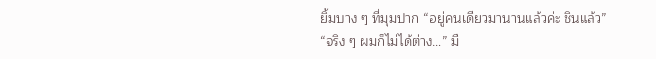ยิ้มบาง ๆ ที่มุมปาก “อยู่คนเดียวมานานแล้วค่ะ ชินแล้ว”
“จริง ๆ ผมก็ไม่ได้ต่าง…” มื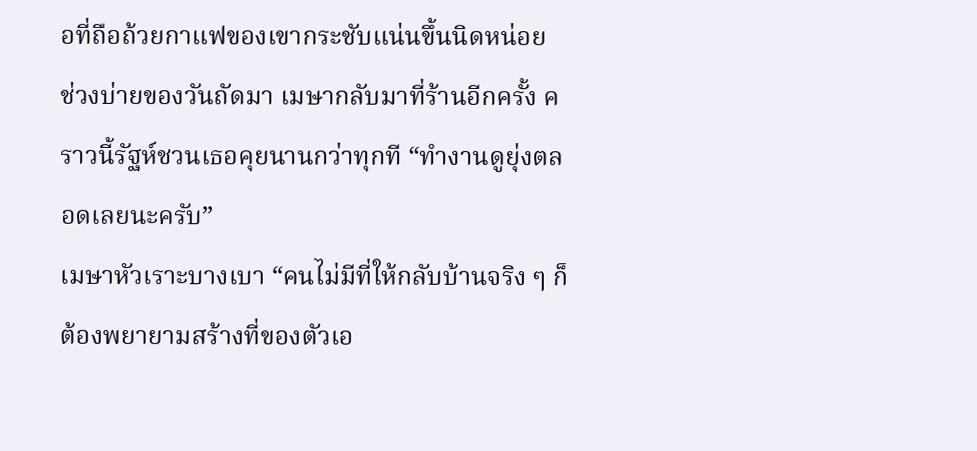อที่ถือถ้วยกาแฟของเขากระชับแน่นขึ้นนิดหน่อย
ช่วงบ่ายของวันถัดมา เมษากลับมาที่ร้านอีกครั้ง คราวนี้รัฐห์ชวนเธอคุยนานกว่าทุกที “ทำงานดูยุ่งตลอดเลยนะครับ”
เมษาหัวเราะบางเบา “คนไม่มีที่ให้กลับบ้านจริง ๆ ก็ต้องพยายามสร้างที่ของตัวเอ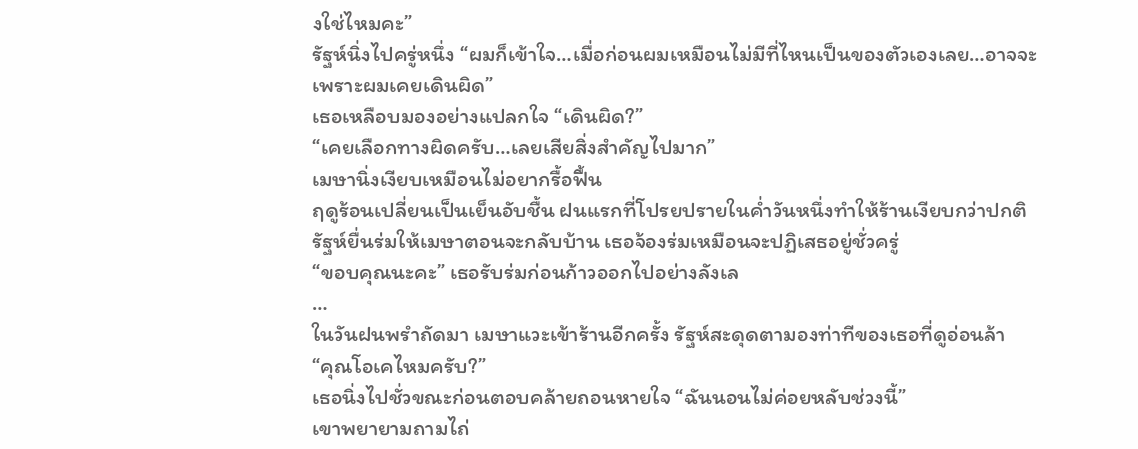งใช่ไหมคะ”
รัฐห์นิ่งไปครู่หนึ่ง “ผมก็เข้าใจ…เมื่อก่อนผมเหมือนไม่มีที่ไหนเป็นของตัวเองเลย…อาจจะเพราะผมเคยเดินผิด”
เธอเหลือบมองอย่างแปลกใจ “เดินผิด?”
“เคยเลือกทางผิดครับ…เลยเสียสิ่งสำคัญไปมาก”
เมษานิ่งเงียบเหมือนไม่อยากรื้อฟื้น
ฤดูร้อนเปลี่ยนเป็นเย็นอับชื้น ฝนแรกที่โปรยปรายในค่ำวันหนึ่งทำให้ร้านเงียบกว่าปกติ รัฐห์ยื่นร่มให้เมษาตอนจะกลับบ้าน เธอจ้องร่มเหมือนจะปฏิเสธอยู่ชั่วครู่
“ขอบคุณนะคะ” เธอรับร่มก่อนก้าวออกไปอย่างลังเล
…
ในวันฝนพรำถัดมา เมษาแวะเข้าร้านอีกครั้ง รัฐห์สะดุดตามองท่าทีของเธอที่ดูอ่อนล้า
“คุณโอเคไหมครับ?”
เธอนิ่งไปชั่วขณะก่อนตอบคล้ายถอนหายใจ “ฉันนอนไม่ค่อยหลับช่วงนี้”
เขาพยายามถามไถ่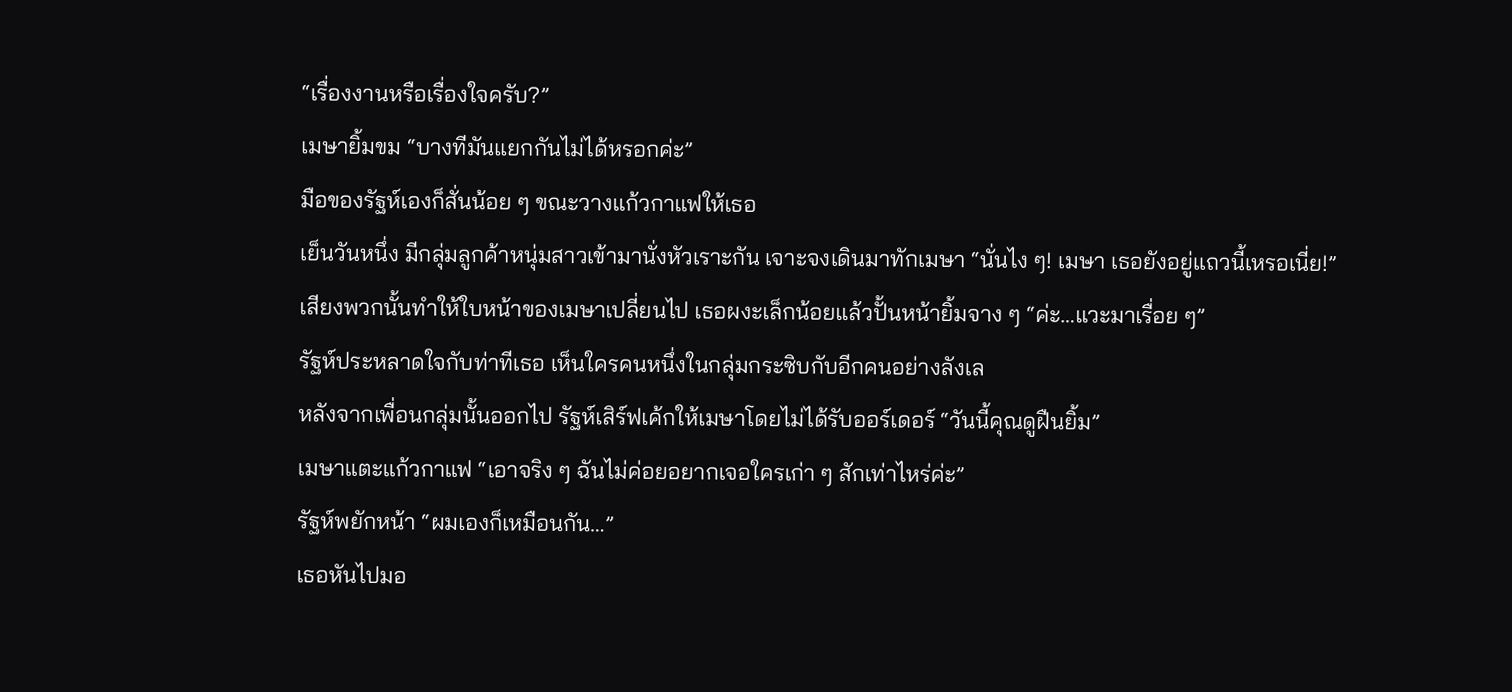“เรื่องงานหรือเรื่องใจครับ?”
เมษายิ้มขม “บางทีมันแยกกันไม่ได้หรอกค่ะ”
มือของรัฐห์เองก็สั่นน้อย ๆ ขณะวางแก้วกาแฟให้เธอ
เย็นวันหนึ่ง มีกลุ่มลูกค้าหนุ่มสาวเข้ามานั่งหัวเราะกัน เจาะจงเดินมาทักเมษา “นั่นไง ๆ! เมษา เธอยังอยู่แถวนี้เหรอเนี่ย!”
เสียงพวกนั้นทำให้ใบหน้าของเมษาเปลี่ยนไป เธอผงะเล็กน้อยแล้วปั้นหน้ายิ้มจาง ๆ “ค่ะ…แวะมาเรื่อย ๆ”
รัฐห์ประหลาดใจกับท่าทีเธอ เห็นใครคนหนึ่งในกลุ่มกระซิบกับอีกคนอย่างลังเล
หลังจากเพื่อนกลุ่มนั้นออกไป รัฐห์เสิร์ฟเค้กให้เมษาโดยไม่ได้รับออร์เดอร์ “วันนี้คุณดูฝืนยิ้ม”
เมษาแตะแก้วกาแฟ “เอาจริง ๆ ฉันไม่ค่อยอยากเจอใครเก่า ๆ สักเท่าไหร่ค่ะ”
รัฐห์พยักหน้า “ผมเองก็เหมือนกัน…”
เธอหันไปมอ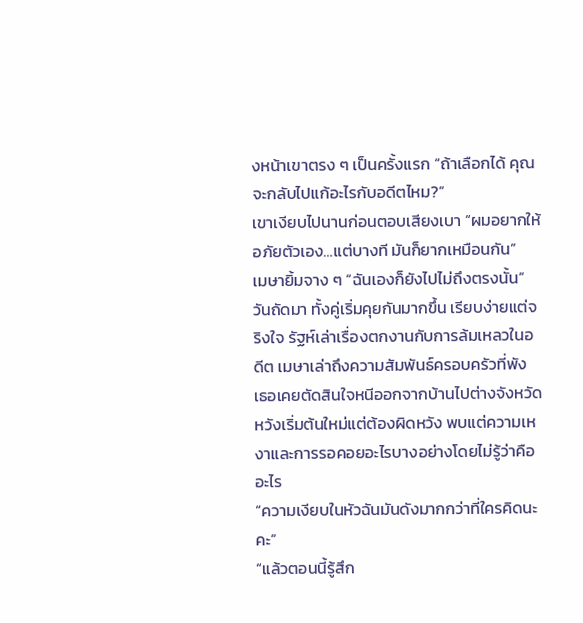งหน้าเขาตรง ๆ เป็นครั้งแรก “ถ้าเลือกได้ คุณจะกลับไปแก้อะไรกับอดีตไหม?”
เขาเงียบไปนานก่อนตอบเสียงเบา “ผมอยากให้อภัยตัวเอง…แต่บางที มันก็ยากเหมือนกัน”
เมษายิ้มจาง ๆ “ฉันเองก็ยังไปไม่ถึงตรงนั้น”
วันถัดมา ทั้งคู่เริ่มคุยกันมากขึ้น เรียบง่ายแต่จริงใจ รัฐห์เล่าเรื่องตกงานกับการล้มเหลวในอดีต เมษาเล่าถึงความสัมพันธ์ครอบครัวที่พัง เธอเคยตัดสินใจหนีออกจากบ้านไปต่างจังหวัดหวังเริ่มต้นใหม่แต่ต้องผิดหวัง พบแต่ความเหงาและการรอคอยอะไรบางอย่างโดยไม่รู้ว่าคืออะไร
“ความเงียบในหัวฉันมันดังมากกว่าที่ใครคิดนะคะ”
“แล้วตอนนี้รู้สึก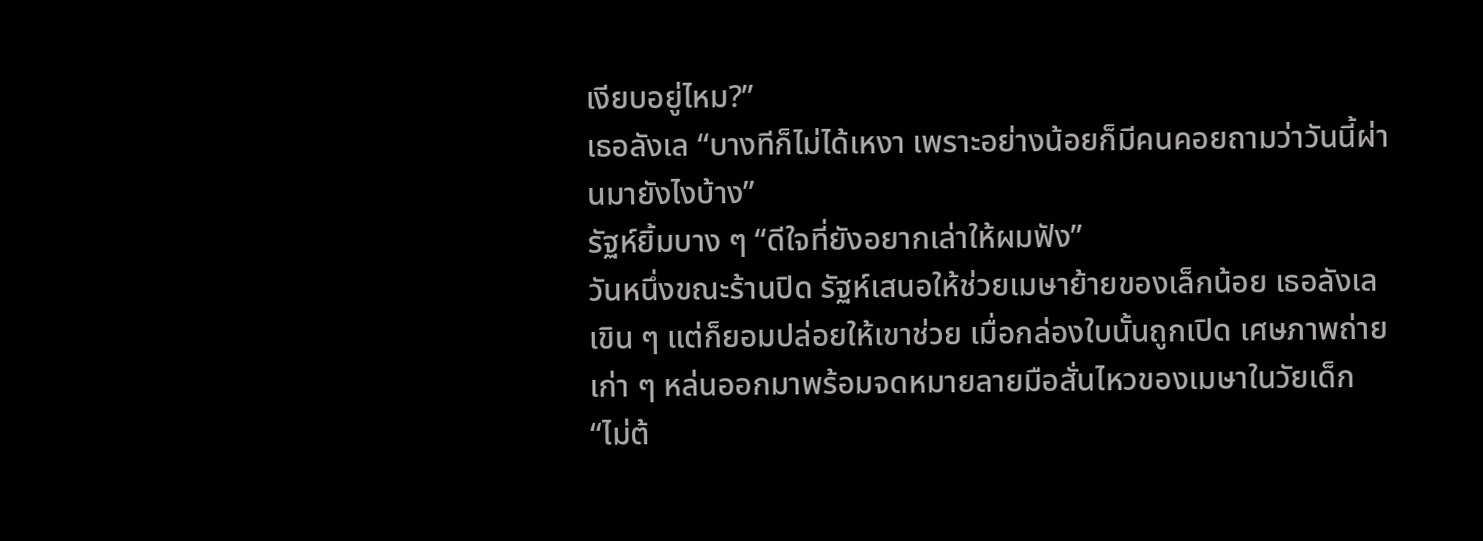เงียบอยู่ไหม?”
เธอลังเล “บางทีก็ไม่ได้เหงา เพราะอย่างน้อยก็มีคนคอยถามว่าวันนี้ผ่านมายังไงบ้าง”
รัฐห์ยิ้มบาง ๆ “ดีใจที่ยังอยากเล่าให้ผมฟัง”
วันหนึ่งขณะร้านปิด รัฐห์เสนอให้ช่วยเมษาย้ายของเล็กน้อย เธอลังเลเขิน ๆ แต่ก็ยอมปล่อยให้เขาช่วย เมื่อกล่องใบนั้นถูกเปิด เศษภาพถ่ายเก่า ๆ หล่นออกมาพร้อมจดหมายลายมือสั่นไหวของเมษาในวัยเด็ก
“ไม่ต้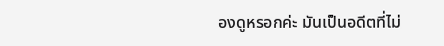องดูหรอกค่ะ มันเป็นอดีตที่ไม่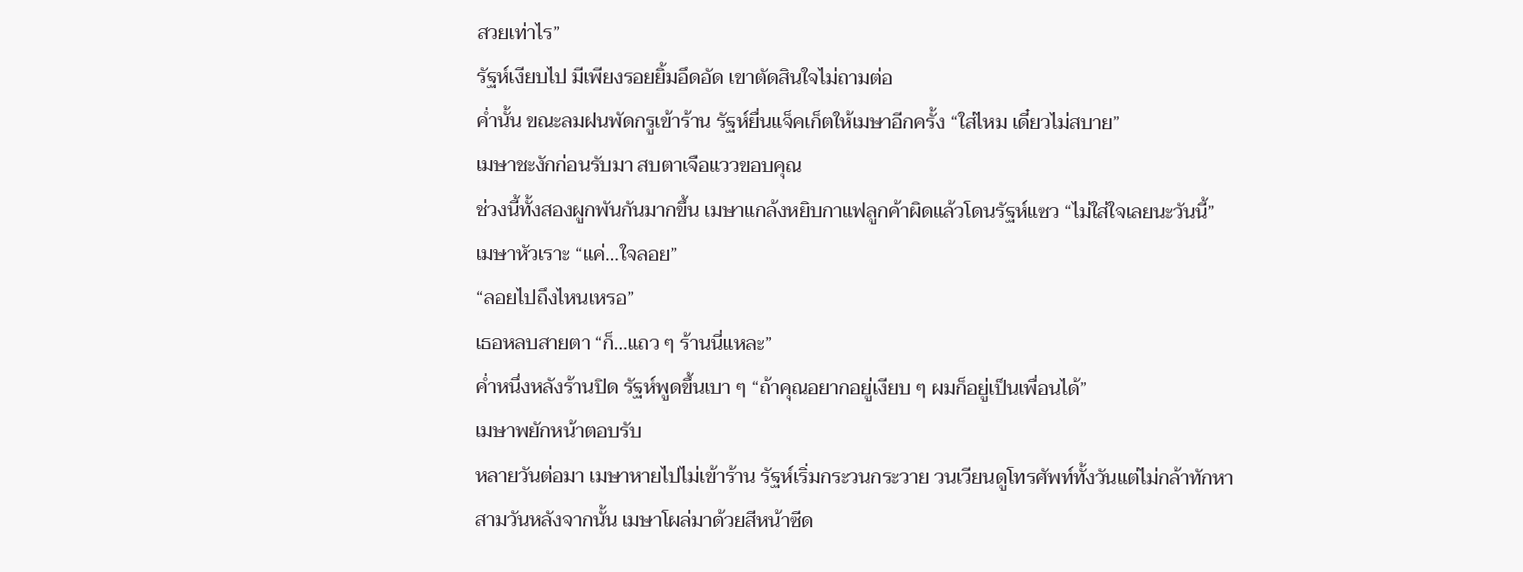สวยเท่าไร”
รัฐห์เงียบไป มีเพียงรอยยิ้มอึดอัด เขาตัดสินใจไม่ถามต่อ
ค่ำนั้น ขณะลมฝนพัดกรูเข้าร้าน รัฐห์ยื่นแจ็คเก็ตให้เมษาอีกครั้ง “ใส่ไหม เดี๋ยวไม่สบาย”
เมษาชะงักก่อนรับมา สบตาเจือแววขอบคุณ
ช่วงนี้ทั้งสองผูกพันกันมากขึ้น เมษาแกล้งหยิบกาแฟลูกค้าผิดแล้วโดนรัฐห์แซว “ไม่ใส่ใจเลยนะวันนี้”
เมษาหัวเราะ “แค่…ใจลอย”
“ลอยไปถึงไหนเหรอ”
เธอหลบสายตา “ก็…แถว ๆ ร้านนี่แหละ”
ค่ำหนึ่งหลังร้านปิด รัฐห์พูดขึ้นเบา ๆ “ถ้าคุณอยากอยู่เงียบ ๆ ผมก็อยู่เป็นเพื่อนได้”
เมษาพยักหน้าตอบรับ
หลายวันต่อมา เมษาหายไปไม่เข้าร้าน รัฐห์เริ่มกระวนกระวาย วนเวียนดูโทรศัพท์ทั้งวันแต่ไม่กล้าทักหา
สามวันหลังจากนั้น เมษาโผล่มาด้วยสีหน้าซีด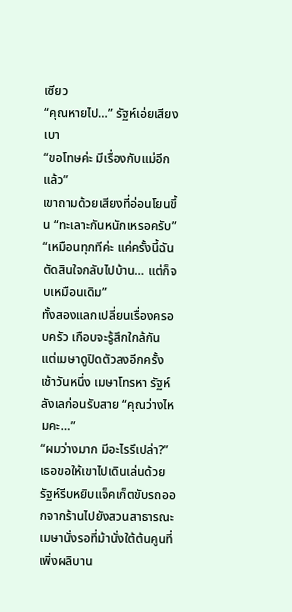เซียว
“คุณหายไป…” รัฐห์เอ่ยเสียงเบา
“ขอโทษค่ะ มีเรื่องกับแม่อีกแล้ว”
เขาถามด้วยเสียงที่อ่อนโยนขึ้น “ทะเลาะกันหนักเหรอครับ”
“เหมือนทุกทีค่ะ แค่ครั้งนี้ฉันตัดสินใจกลับไปบ้าน… แต่ก็จบเหมือนเดิม”
ทั้งสองแลกเปลี่ยนเรื่องครอบครัว เกือบจะรู้สึกใกล้กัน แต่เมษาดูปิดตัวลงอีกครั้ง
เช้าวันหนึ่ง เมษาโทรหา รัฐห์ลังเลก่อนรับสาย “คุณว่างไหมคะ…”
“ผมว่างมาก มีอะไรรึเปล่า?”
เธอขอให้เขาไปเดินเล่นด้วย รัฐห์รีบหยิบแจ็คเก็ตขับรถออกจากร้านไปยังสวนสาธารณะ เมษานั่งรอที่ม้านั่งใต้ต้นคูนที่เพิ่งผลิบาน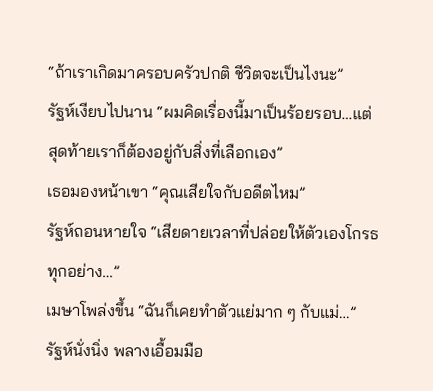“ถ้าเราเกิดมาครอบครัวปกติ ชีวิตจะเป็นไงนะ”
รัฐห์เงียบไปนาน “ผมคิดเรื่องนี้มาเป็นร้อยรอบ…แต่สุดท้ายเราก็ต้องอยู่กับสิ่งที่เลือกเอง”
เธอมองหน้าเขา “คุณเสียใจกับอดีตไหม”
รัฐห์ถอนหายใจ “เสียดายเวลาที่ปล่อยให้ตัวเองโกรธทุกอย่าง…”
เมษาโพล่งขึ้น “ฉันก็เคยทำตัวแย่มาก ๆ กับแม่…”
รัฐห์นั่งนิ่ง พลางเอื้อมมือ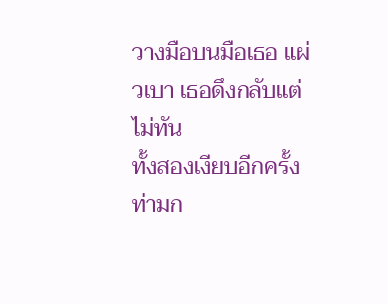วางมือบนมือเธอ แผ่วเบา เธอดึงกลับแต่ไม่ทัน
ทั้งสองเงียบอีกครั้ง ท่ามก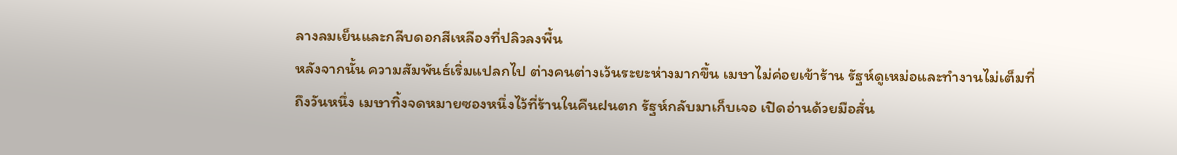ลางลมเย็นและกลีบดอกสีเหลืองที่ปลิวลงพื้น
หลังจากนั้น ความสัมพันธ์เริ่มแปลกไป ต่างคนต่างเว้นระยะห่างมากขึ้น เมษาไม่ค่อยเข้าร้าน รัฐห์ดูเหม่อและทำงานไม่เต็มที่
ถึงวันหนึ่ง เมษาทิ้งจดหมายซองหนึ่งไว้ที่ร้านในคืนฝนตก รัฐห์กลับมาเก็บเจอ เปิดอ่านด้วยมือสั่น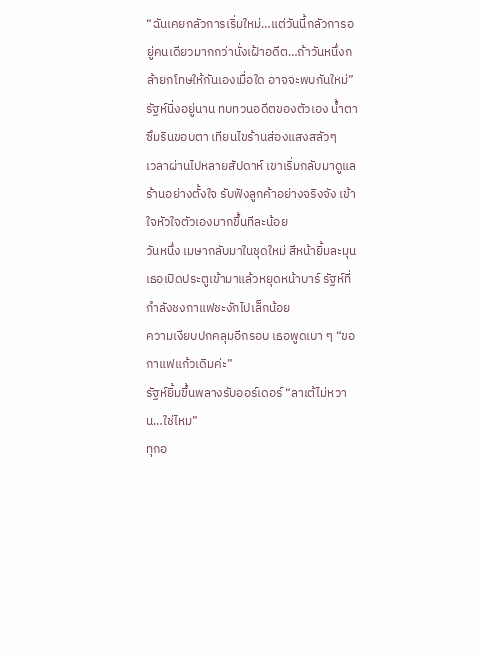“ฉันเคยกลัวการเริ่มใหม่…แต่วันนี้กลัวการอยู่คนเดียวมากกว่านั่งเฝ้าอดีต…ถ้าวันหนึ่งกล้ายกโทษให้กันเองเมื่อใด อาจจะพบกันใหม่”
รัฐห์นิ่งอยู่นาน ทบทวนอดีตของตัวเอง น้ำตาซึมรินขอบตา เทียนไขร้านส่องแสงสลัวๆ
เวลาผ่านไปหลายสัปดาห์ เขาเริ่มกลับมาดูแลร้านอย่างตั้งใจ รับฟังลูกค้าอย่างจริงจัง เข้าใจหัวใจตัวเองมากขึ้นทีละน้อย
วันหนึ่ง เมษากลับมาในชุดใหม่ สีหน้ายิ้มละมุน เธอเปิดประตูเข้ามาแล้วหยุดหน้าบาร์ รัฐห์ที่กำลังชงกาแฟชะงักไปเล็กน้อย
ความเงียบปกคลุมอีกรอบ เธอพูดเบา ๆ “ขอกาแฟแก้วเดิมค่ะ”
รัฐห์ยิ้มขึ้นพลางรับออร์เดอร์ “ลาเต้ไม่หวาน…ใช่ไหม”
ทุกอ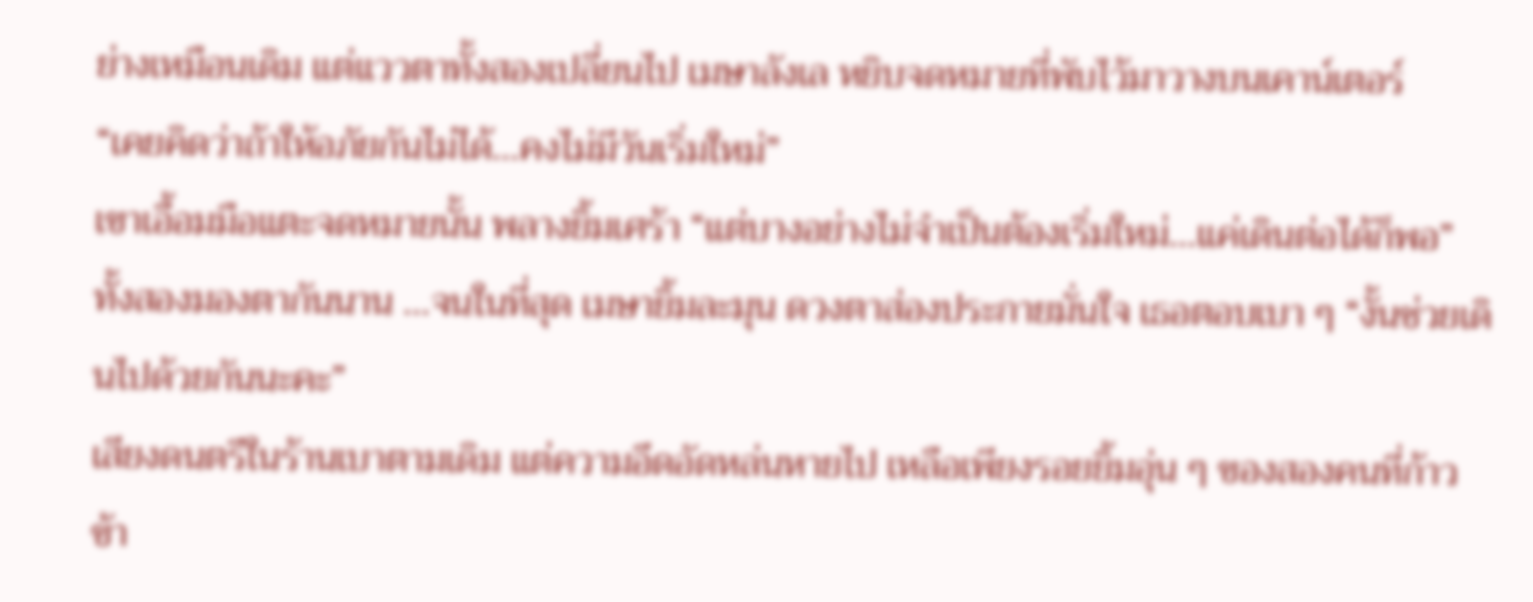ย่างเหมือนเดิม แต่แววตาทั้งสองเปลี่ยนไป เมษาลังเล หยิบจดหมายที่พับไว้มาวางบนเคาน์เตอร์
“เคยคิดว่าถ้าให้อภัยกันไม่ได้…คงไม่มีวันเริ่มใหม่”
เขาเอื้อมมือแตะจดหมายนั้น พลางยิ้มเศร้า “แต่บางอย่างไม่จำเป็นต้องเริ่มใหม่…แค่เดินต่อได้ก็พอ”
ทั้งสองมองตากันนาน …จนในที่สุด เมษายิ้มละมุน ดวงตาส่องประกายมั่นใจ เธอตอบเบา ๆ “งั้นช่วยเดินไปด้วยกันนะคะ”
เสียงดนตรีในร้านเบาตามเดิม แต่ความอึดอัดหล่นหายไป เหลือเพียงรอยยิ้มอุ่น ๆ ของสองคนที่ก้าวข้า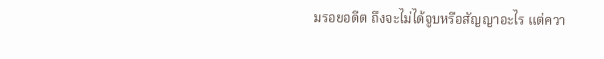มรอยอดีต ถึงจะไม่ได้จูบหรือสัญญาอะไร แต่ควา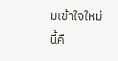มเข้าใจใหม่นี้คื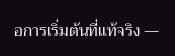อการเริ่มต้นที่แท้จริง —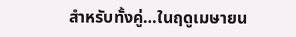สำหรับทั้งคู่…ในฤดูเมษายน